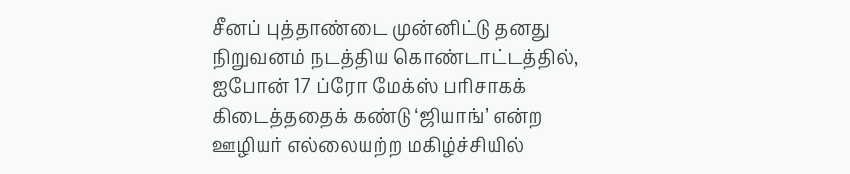சீனப் புத்தாண்டை முன்னிட்டு தனது நிறுவனம் நடத்திய கொண்டாட்டத்தில், ஐபோன் 17 ப்ரோ மேக்ஸ் பரிசாகக் கிடைத்ததைக் கண்டு ‘ஜியாங்’ என்ற ஊழியர் எல்லையற்ற மகிழ்ச்சியில்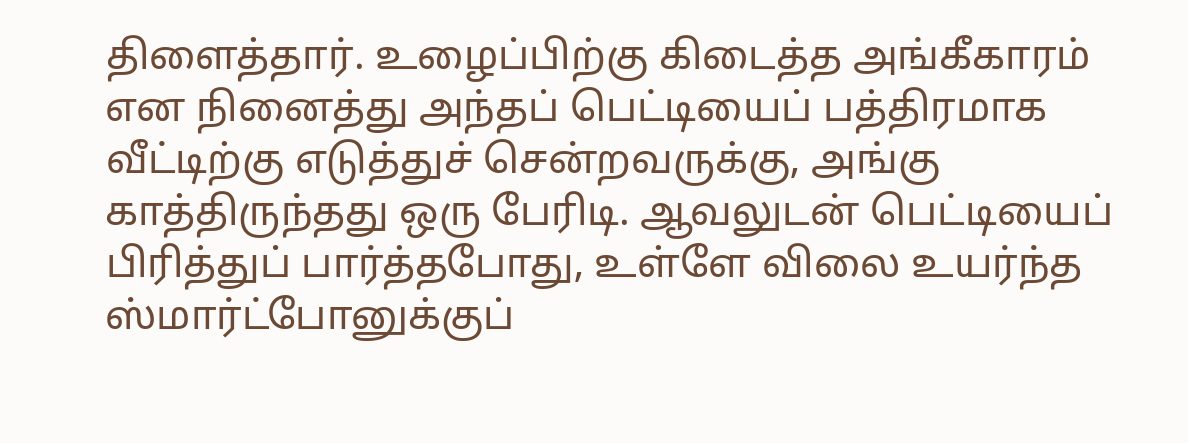திளைத்தார். உழைப்பிற்கு கிடைத்த அங்கீகாரம் என நினைத்து அந்தப் பெட்டியைப் பத்திரமாக வீட்டிற்கு எடுத்துச் சென்றவருக்கு, அங்கு காத்திருந்தது ஒரு பேரிடி. ஆவலுடன் பெட்டியைப் பிரித்துப் பார்த்தபோது, உள்ளே விலை உயர்ந்த ஸ்மார்ட்போனுக்குப்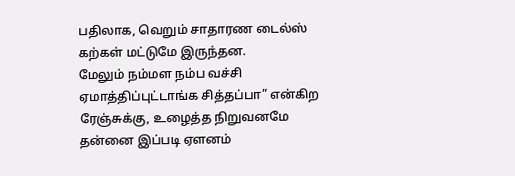பதிலாக, வெறும் சாதாரண டைல்ஸ் கற்கள் மட்டுமே இருந்தன.
மேலும் நம்மள நம்ப வச்சி ஏமாத்திப்புட்டாங்க சித்தப்பா” என்கிற ரேஞ்சுக்கு, உழைத்த நிறுவனமே தன்னை இப்படி ஏளனம்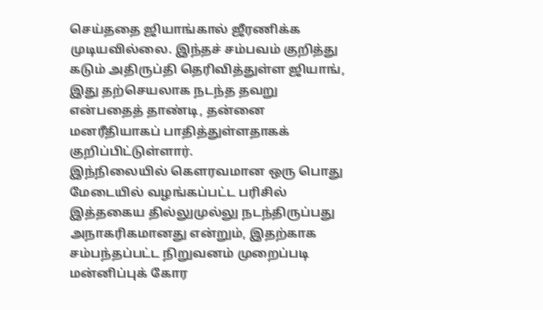செய்ததை ஜியாங்கால் ஜீரணிக்க முடியவில்லை. இந்தச் சம்பவம் குறித்து கடும் அதிருப்தி தெரிவித்துள்ள ஜியாங், இது தற்செயலாக நடந்த தவறு என்பதைத் தாண்டி, தன்னை மனரீதியாகப் பாதித்துள்ளதாகக் குறிப்பிட்டுள்ளார்.
இந்நிலையில் கௌரவமான ஒரு பொது மேடையில் வழங்கப்பட்ட பரிசில் இத்தகைய தில்லுமுல்லு நடந்திருப்பது அநாகரிகமானது என்றும், இதற்காக சம்பந்தப்பட்ட நிறுவனம் முறைப்படி மன்னிப்புக் கோர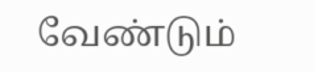வேண்டும்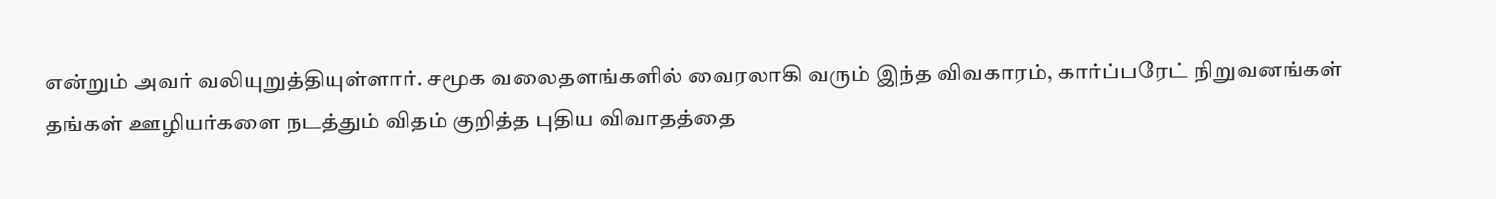என்றும் அவர் வலியுறுத்தியுள்ளார். சமூக வலைதளங்களில் வைரலாகி வரும் இந்த விவகாரம், கார்ப்பரேட் நிறுவனங்கள் தங்கள் ஊழியர்களை நடத்தும் விதம் குறித்த புதிய விவாதத்தை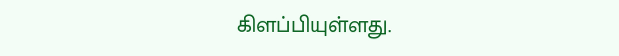கிளப்பியுள்ளது.